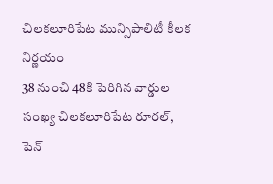చిలకలూరిపేట మున్సిపాలిటీ కీలక నిర్ణయం
38 నుంచి 48కి పెరిగిన వార్డుల సంఖ్య చిలకలూరిపేట రూరల్, పెన్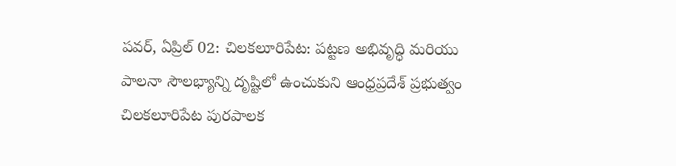పవర్, ఏప్రిల్ 02: చిలకలూరిపేట: పట్టణ అభివృద్ధి మరియు పాలనా సౌలభ్యాన్ని దృష్టిలో ఉంచుకుని ఆంధ్రప్రదేశ్ ప్రభుత్వం చిలకలూరిపేట పురపాలక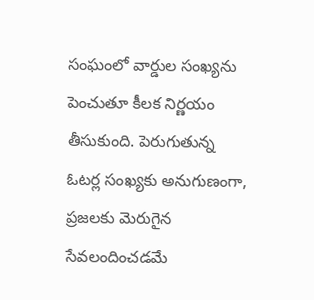సంఘంలో వార్డుల సంఖ్యను పెంచుతూ కీలక నిర్ణయం తీసుకుంది. పెరుగుతున్న ఓటర్ల సంఖ్యకు అనుగుణంగా, ప్రజలకు మెరుగైన సేవలందించడమే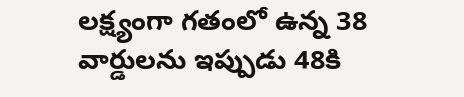లక్ష్యంగా గతంలో ఉన్న 38 వార్డులను ఇప్పుడు 48కి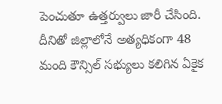పెంచుతూ ఉత్తర్వులు జారీ చేసింది. దీనితో జిల్లాలోనే అత్యధికంగా 48 మంది కౌన్సిల్ సభ్యులు కలిగిన ఏకైక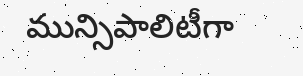మున్సిపాలిటీగా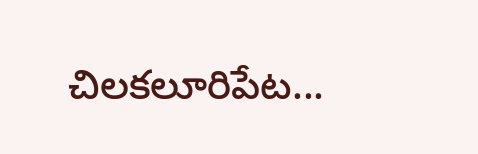చిలకలూరిపేట...